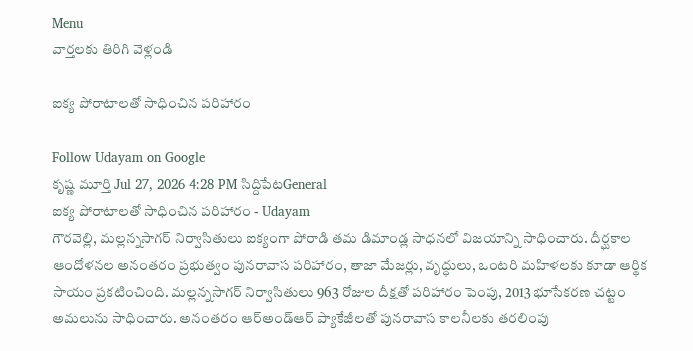Menu
వార్తలకు తిరిగి వెళ్లండి

ఐక్య పోరాటాలతో సాధించిన పరిహారం

Follow Udayam on Google
కృష్ణ మూర్తి Jul 27, 2026 4:28 PM సిద్దిపేటGeneral
ఐక్య పోరాటాలతో సాధించిన పరిహారం - Udayam
గౌరవెల్లి, మల్లన్నసాగర్ నిర్వాసితులు ఐక్యంగా పోరాడి తమ డిమాండ్ల సాధనలో విజయాన్ని సాధించారు. దీర్ఘకాల ఆందోళనల అనంతరం ప్రభుత్వం పునరావాస పరిహారం, తాజా మేజర్లు, వృద్ధులు, ఒంటరి మహిళలకు కూడా ఆర్థిక సాయం ప్రకటించింది. మల్లన్నసాగర్ నిర్వాసితులు 963 రోజుల దీక్షతో పరిహారం పెంపు, 2013 భూసేకరణ చట్టం అమలును సాధించారు. అనంతరం ఆర్‌అండ్‌ఆర్ ప్యాకేజీలతో పునరావాస కాలనీలకు తరలింపు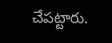చేపట్టారు.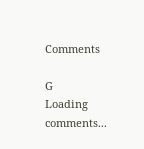Comments

G
Loading comments...